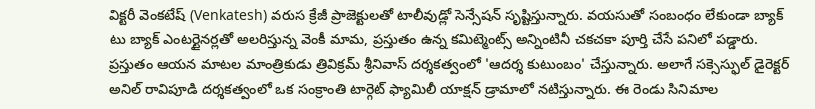విక్టరీ వెంకటేష్ (Venkatesh) వరుస క్రేజీ ప్రాజెక్టులతో టాలీవుడ్లో సెన్సేషన్ సృష్టిస్తున్నారు. వయసుతో సంబంధం లేకుండా బ్యాక్ టు బ్యాక్ ఎంటర్టైనర్లతో అలరిస్తున్న వెంకీ మామ, ప్రస్తుతం ఉన్న కమిట్మెంట్స్ అన్నింటినీ చకచకా పూర్తి చేసే పనిలో పడ్డారు. ప్రస్తుతం ఆయన మాటల మాంత్రికుడు త్రివిక్రమ్ శ్రీనివాస్ దర్శకత్వంలో 'ఆదర్శ కుటుంబం' చేస్తున్నారు. అలాగే సక్సెస్ఫుల్ డైరెక్టర్ అనిల్ రావిపూడి దర్శకత్వంలో ఒక సంక్రాంతి టార్గెట్ ఫ్యామిలీ యాక్షన్ డ్రామాలో నటిస్తున్నారు. ఈ రెండు సినిమాల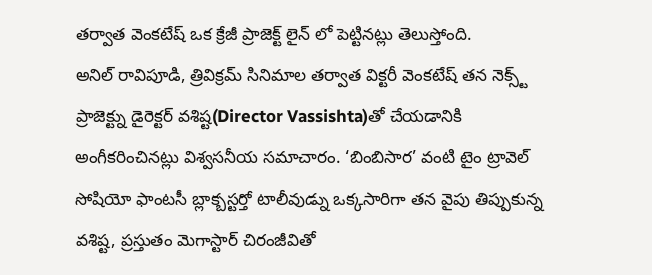తర్వాత వెంకటేష్ ఒక క్రేజీ ప్రాజెక్ట్ లైన్ లో పెట్టినట్లు తెలుస్తోంది.
అనిల్ రావిపూడి, త్రివిక్రమ్ సినిమాల తర్వాత విక్టరీ వెంకటేష్ తన నెక్స్ట్ ప్రాజెక్ట్ను డైరెక్టర్ వశిష్ట(Director Vassishta)తో చేయడానికి అంగీకరించినట్లు విశ్వసనీయ సమాచారం. ‘బింబిసార’ వంటి టైం ట్రావెల్ సోషియో ఫాంటసీ బ్లాక్బస్టర్తో టాలీవుడ్ను ఒక్కసారిగా తన వైపు తిప్పుకున్న వశిష్ట, ప్రస్తుతం మెగాస్టార్ చిరంజీవితో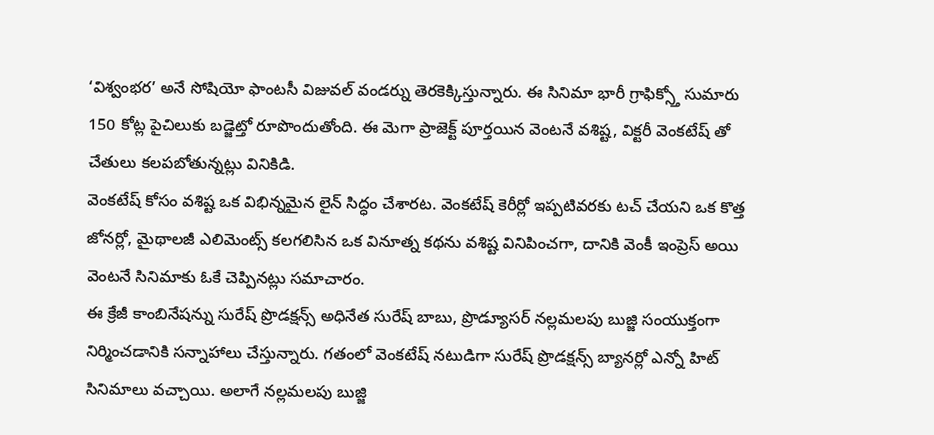‘విశ్వంభర’ అనే సోషియో ఫాంటసీ విజువల్ వండర్ను తెరకెక్కిస్తున్నారు. ఈ సినిమా భారీ గ్రాఫిక్స్తో సుమారు 150 కోట్ల పైచిలుకు బడ్జెట్తో రూపొందుతోంది. ఈ మెగా ప్రాజెక్ట్ పూర్తయిన వెంటనే వశిష్ట, విక్టరీ వెంకటేష్ తో చేతులు కలపబోతున్నట్లు వినికిడి.
వెంకటేష్ కోసం వశిష్ట ఒక విభిన్నమైన లైన్ సిద్ధం చేశారట. వెంకటేష్ కెరీర్లో ఇప్పటివరకు టచ్ చేయని ఒక కొత్త జోనర్లో, మైథాలజీ ఎలిమెంట్స్ కలగలిసిన ఒక వినూత్న కథను వశిష్ట వినిపించగా, దానికి వెంకీ ఇంప్రెస్ అయి వెంటనే సినిమాకు ఓకే చెప్పినట్లు సమాచారం.
ఈ క్రేజీ కాంబినేషన్ను సురేష్ ప్రొడక్షన్స్ అధినేత సురేష్ బాబు, ప్రొడ్యూసర్ నల్లమలపు బుజ్జి సంయుక్తంగా నిర్మించడానికి సన్నాహాలు చేస్తున్నారు. గతంలో వెంకటేష్ నటుడిగా సురేష్ ప్రొడక్షన్స్ బ్యానర్లో ఎన్నో హిట్ సినిమాలు వచ్చాయి. అలాగే నల్లమలపు బుజ్జి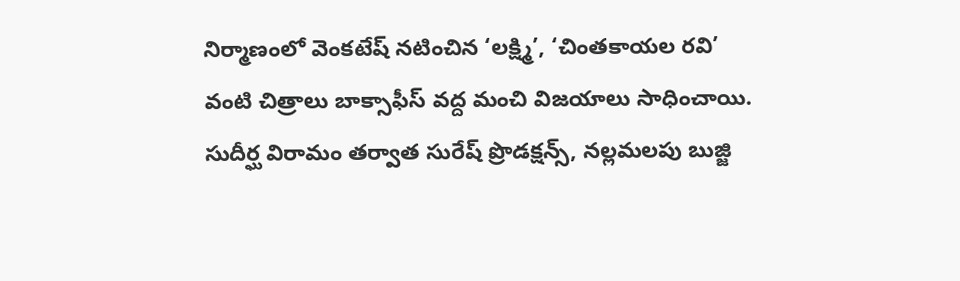నిర్మాణంలో వెంకటేష్ నటించిన ‘లక్ష్మి’, ‘చింతకాయల రవి’ వంటి చిత్రాలు బాక్సాఫీస్ వద్ద మంచి విజయాలు సాధించాయి.
సుదీర్ఘ విరామం తర్వాత సురేష్ ప్రొడక్షన్స్, నల్లమలపు బుజ్జి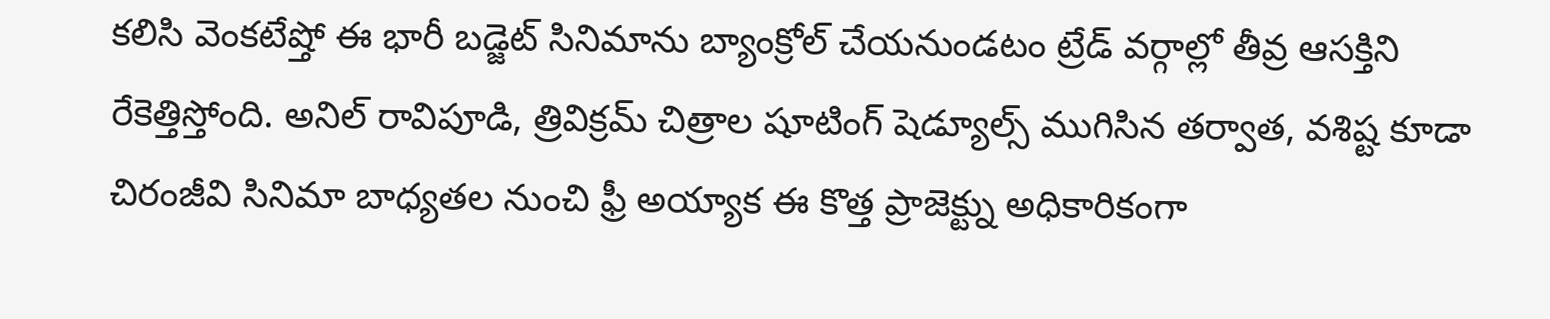కలిసి వెంకటేష్తో ఈ భారీ బడ్జెట్ సినిమాను బ్యాంక్రోల్ చేయనుండటం ట్రేడ్ వర్గాల్లో తీవ్ర ఆసక్తిని రేకెత్తిస్తోంది. అనిల్ రావిపూడి, త్రివిక్రమ్ చిత్రాల షూటింగ్ షెడ్యూల్స్ ముగిసిన తర్వాత, వశిష్ట కూడా చిరంజీవి సినిమా బాధ్యతల నుంచి ఫ్రీ అయ్యాక ఈ కొత్త ప్రాజెక్ట్ను అధికారికంగా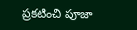ప్రకటించి పూజా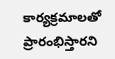కార్యక్రమాలతో ప్రారంభిస్తారని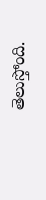తెలుస్తోంది.